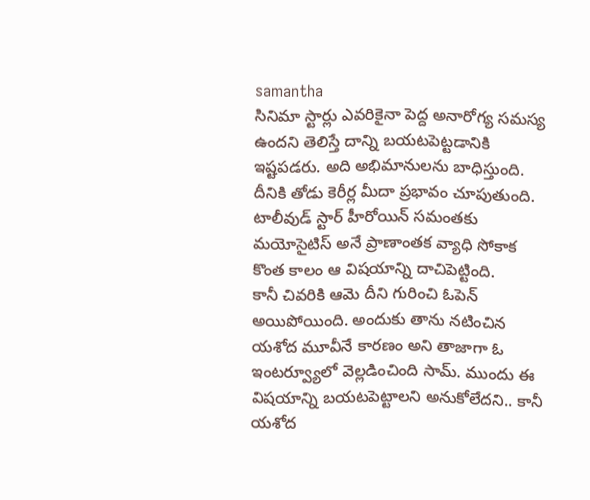samantha
సినిమా స్టార్లు ఎవరికైనా పెద్ద అనారోగ్య సమస్య ఉందని తెలిస్తే దాన్ని బయటపెట్టడానికి ఇష్టపడరు. అది అభిమానులను బాధిస్తుంది. దీనికి తోడు కెరీర్ల మీదా ప్రభావం చూపుతుంది. టాలీవుడ్ స్టార్ హీరోయిన్ సమంతకు మయోసైటిస్ అనే ప్రాణాంతక వ్యాధి సోకాక కొంత కాలం ఆ విషయాన్ని దాచిపెట్టింది.
కానీ చివరికి ఆమె దీని గురించి ఓపెన్ అయిపోయింది. అందుకు తాను నటించిన యశోద మూవీనే కారణం అని తాజాగా ఓ ఇంటర్వ్యూలో వెల్లడించింది సామ్. ముందు ఈ విషయాన్ని బయటపెట్టాలని అనుకోలేదని.. కానీ యశోద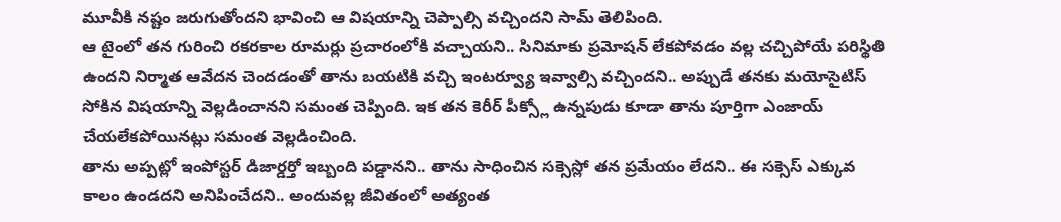మూవీకి నష్టం జరుగుతోందని భావించి ఆ విషయాన్ని చెప్పాల్సి వచ్చిందని సామ్ తెలిపింది.
ఆ టైంలో తన గురించి రకరకాల రూమర్లు ప్రచారంలోకి వచ్చాయని.. సినిమాకు ప్రమోషన్ లేకపోవడం వల్ల చచ్చిపోయే పరిస్థితి ఉందని నిర్మాత ఆవేదన చెందడంతో తాను బయటికి వచ్చి ఇంటర్వ్యూ ఇవ్వాల్సి వచ్చిందని.. అప్పుడే తనకు మయోసైటిస్ సోకిన విషయాన్ని వెల్లడించానని సమంత చెప్పింది. ఇక తన కెరీర్ పీక్స్లో ఉన్నపుడు కూడా తాను పూర్తిగా ఎంజాయ్ చేయలేకపోయినట్లు సమంత వెల్లడించింది.
తాను అప్పట్లో ఇంపోస్టర్ డిజార్డర్తో ఇబ్బంది పడ్డానని.. తాను సాధించిన సక్సెస్లో తన ప్రమేయం లేదని.. ఈ సక్సెస్ ఎక్కువ కాలం ఉండదని అనిపించేదని.. అందువల్ల జీవితంలో అత్యంత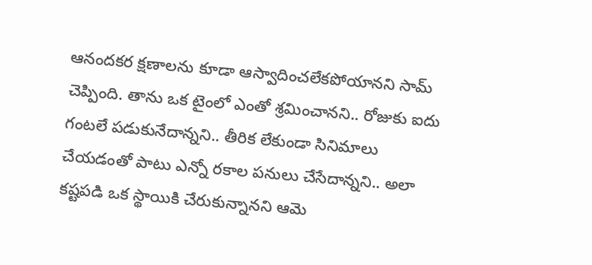ఆనందకర క్షణాలను కూడా ఆస్వాదించలేకపోయానని సామ్ చెప్పింది. తాను ఒక టైంలో ఎంతో శ్రమించానని.. రోజుకు ఐదు గంటలే పడుకునేదాన్నని.. తీరిక లేకుండా సినిమాలు చేయడంతో పాటు ఎన్నో రకాల పనులు చేసేదాన్నని.. అలా కష్టపడి ఒక స్థాయికి చేరుకున్నానని ఆమె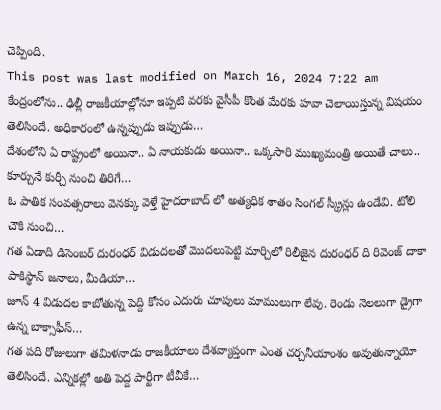చెప్పింది.
This post was last modified on March 16, 2024 7:22 am
కేంద్రంలోను.. ఢిల్లీ రాజకీయాల్లోనూ ఇప్పటి వరకు వైసీపీ కొంత మేరకు హవా చెలాయిస్తున్న విషయం తెలిసిందే. అధికారంలో ఉన్నప్పుడు ఇప్పుడు…
దేశంలోని ఏ రాష్ట్రంలో అయినా.. ఏ నాయకుడు అయినా.. ఒక్కసారి ముఖ్యమంత్రి అయితే చాలు.. కూర్చునే కుర్చీ నుంచి తిరిగే…
ఓ పాతిక సంవత్సరాలు వెనక్కు వెళ్తే హైదరాబాద్ లో అత్యధిక శాతం సింగల్ స్క్రీన్లు ఉండేవి. టోలి చౌకి నుంచి…
గత ఏడాది డిసెంబర్ దురంధర్ విడుదలతో మొదలుపెట్టి మార్చిలో రిలీజైన దురంధర్ ది రివెంజ్ దాకా పాకిస్థాన్ జనాలు, మీడియా…
జూన్ 4 విడుదల కాబోతున్న పెద్ది కోసం ఎదురు చూపులు మాములుగా లేవు. రెండు నెలలుగా డ్రైగా ఉన్న బాక్సాఫీస్…
గత పది రోజులుగా తమిళనాడు రాజకీయాలు దేశవ్యాప్తంగా ఎంత చర్చనీయాంశం అవుతున్నాయో తెలిసిందే. ఎన్నికల్లో అతి పెద్ద పార్టీగా టీవీకే…